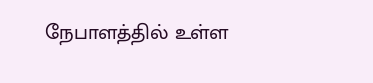நேபாளத்தில் உள்ள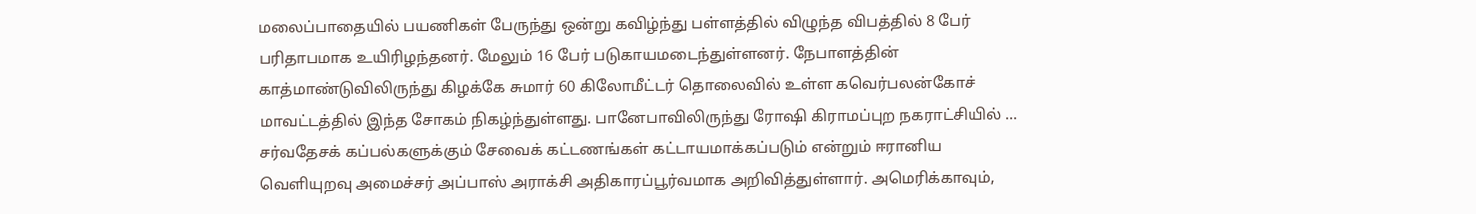மலைப்பாதையில் பயணிகள் பேருந்து ஒன்று கவிழ்ந்து பள்ளத்தில் விழுந்த விபத்தில் 8 பேர் பரிதாபமாக உயிரிழந்தனர். மேலும் 16 பேர் படுகாயமடைந்துள்ளனர். நேபாளத்தின் காத்மாண்டுவிலிருந்து கிழக்கே சுமார் 60 கிலோமீட்டர் தொலைவில் உள்ள கவெர்பலன்கோச் மாவட்டத்தில் இந்த சோகம் நிகழ்ந்துள்ளது. பானேபாவிலிருந்து ரோஷி கிராமப்புற நகராட்சியில் ...
சர்வதேசக் கப்பல்களுக்கும் சேவைக் கட்டணங்கள் கட்டாயமாக்கப்படும் என்றும் ஈரானிய வெளியுறவு அமைச்சர் அப்பாஸ் அராக்சி அதிகாரப்பூர்வமாக அறிவித்துள்ளார். அமெரிக்காவும்,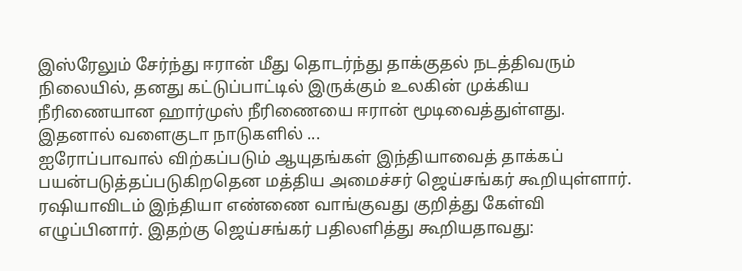இஸ்ரேலும் சேர்ந்து ஈரான் மீது தொடர்ந்து தாக்குதல் நடத்திவரும் நிலையில், தனது கட்டுப்பாட்டில் இருக்கும் உலகின் முக்கிய நீரிணையான ஹார்முஸ் நீரிணையை ஈரான் மூடிவைத்துள்ளது. இதனால் வளைகுடா நாடுகளில் ...
ஐரோப்பாவால் விற்கப்படும் ஆயுதங்கள் இந்தியாவைத் தாக்கப் பயன்படுத்தப்படுகிறதென மத்திய அமைச்சர் ஜெய்சங்கர் கூறியுள்ளார். ரஷியாவிடம் இந்தியா எண்ணை வாங்குவது குறித்து கேள்வி எழுப்பினார். இதற்கு ஜெய்சங்கர் பதிலளித்து கூறியதாவது: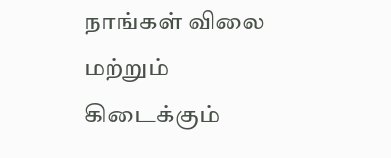நாங்கள் விலை மற்றும் கிடைக்கும்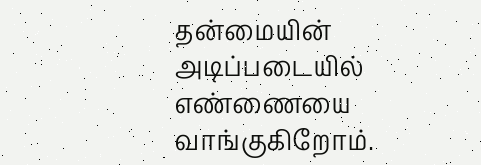தன்மையின் அடிப்படையில் எண்ணையை வாங்குகிறோம்.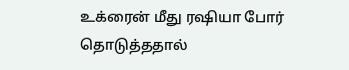உக்ரைன் மீது ரஷியா போர் தொடுத்ததால்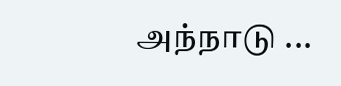அந்நாடு ...